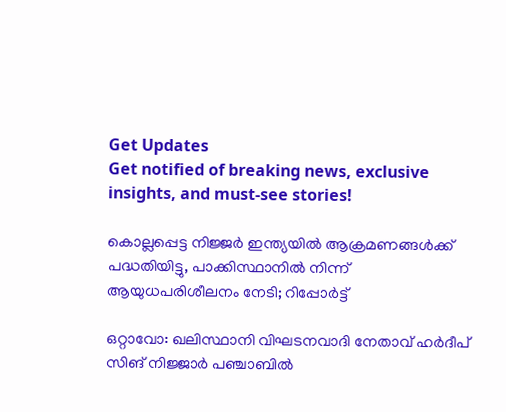Get Updates
Get notified of breaking news, exclusive insights, and must-see stories!

കൊല്ലപ്പെട്ട നിജ്ജർ ഇന്ത്യയിൽ ആക്രമണങ്ങൾക്ക് പദ്ധതിയിട്ടു, പാക്കിസ്ഥാനിൽ നിന്ന് ആയുധപരിശീലനം നേടി; റിപ്പോർട്ട്

ഒറ്റാവോ: ഖലിസ്ഥാനി വിഘടനവാദി നേതാവ് ഹർദീപ് സിങ് നിജ്ജാർ പഞ്ചാബിൽ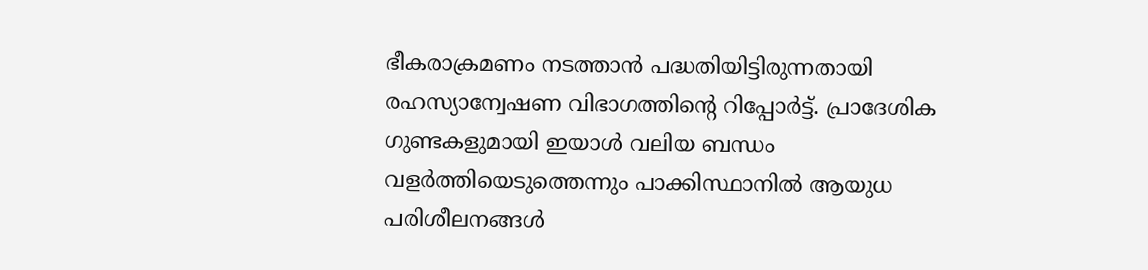ഭീകരാക്രമണം നടത്താൻ പദ്ധതിയിട്ടിരുന്നതായി രഹസ്യാന്വേഷണ വിഭാഗത്തിന്റെ റിപ്പോർട്ട്. പ്രാദേശിക ഗുണ്ടകളുമായി ഇയാൾ വലിയ ബന്ധം വളർത്തിയെടുത്തെന്നും പാക്കിസ്ഥാനിൽ ആയുധ പരിശീലനങ്ങൾ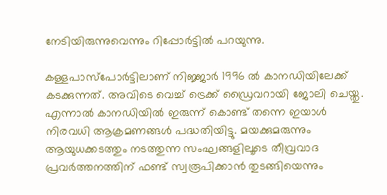നേടിയിരുന്നുവെന്നും റിപ്പോർട്ടിൽ പറയുന്നു.

കള്ളപാസ്പോർട്ടിലാണ് നിജ്ജാർ 1996 ൽ കാനഡിയിലേക്ക് കടക്കുന്നത്. അവിടെ വെച്ച് ട്രെക്ക് ഡ്രൈവറായി ജോലി ചെയ്തു. എന്നാൽ കാനഡിയിൽ ഇരുന്ന് കൊണ്ട് തന്നെ ഇയാൾ നിരവധി ആക്രമണങ്ങൾ പദ്ധതിയിട്ടു. മയക്കുമരുന്നും ആയുധക്കടത്തും നടത്തുന്ന സംഘങ്ങളിലൂടെ തീവ്രവാദ പ്രവർത്തനത്തിന് ഫണ്ട് സ്വരൂപിക്കാൻ തുടങ്ങിയെന്നും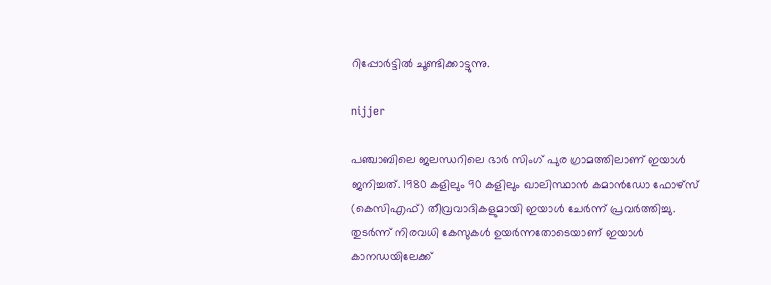റിപ്പോർട്ടിൽ ചൂണ്ടിക്കാട്ടുന്നു.

nijjer

പഞ്ചാബിലെ ജലന്ധറിലെ ഭാർ സിംഗ് പുര ഗ്രാമത്തിലാണ് ഇയാൾ ജനിച്ചത്. 1980 കളിലും 90 കളിലും ഖാലിസ്ഥാൻ കമാൻഡോ ഫോഴ്സ് (കെസിഎഫ്) തീവ്രവാദികളുമായി ഇയാൾ ചേർന്ന് പ്രവർത്തിച്ചു. തുടർന്ന് നിരവധി കേസുകൾ ഉയർന്നതോടെയാണ് ഇയാൾ കാനഡയിലേക്ക്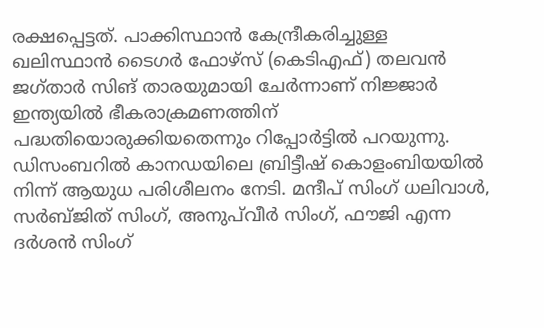രക്ഷപ്പെട്ടത്. പാക്കിസ്ഥാൻ കേന്ദ്രീകരിച്ചുള്ള ഖലിസ്ഥാൻ ടൈഗർ ഫോഴ്സ് (കെടിഎഫ്) തലവൻ ജഗ്താർ സിങ് താരയുമായി ചേർന്നാണ് നിജ്ജാർ ഇന്ത്യയിൽ ഭീകരാക്രമണത്തിന് പദ്ധതിയൊരുക്കിയതെന്നും റിപ്പോർട്ടിൽ പറയുന്നു. ഡിസംബറിൽ കാനഡയിലെ ബ്രിട്ടീഷ് കൊളംബിയയിൽ നിന്ന് ആയുധ പരിശീലനം നേടി. മന്ദീപ് സിംഗ് ധലിവാൾ, സർബ്ജിത് സിംഗ്, അനുപ്‌വീർ സിംഗ്, ഫൗജി എന്ന ദർശൻ സിംഗ്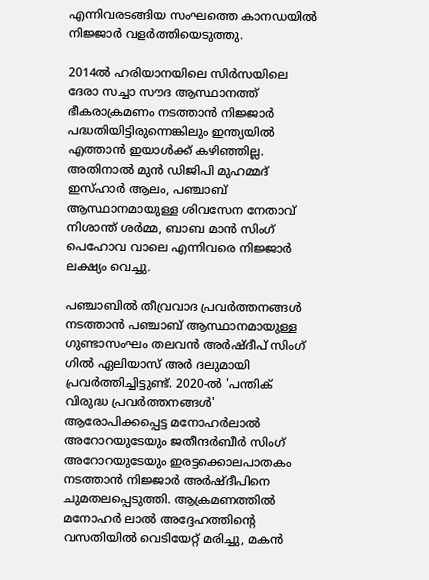എന്നിവരടങ്ങിയ സംഘത്തെ കാനഡയിൽ നിജ്ജാർ വളർത്തിയെടുത്തു.

2014ൽ ഹരിയാനയിലെ സിർസയിലെ ദേരാ സച്ചാ സൗദ ആസ്ഥാനത്ത് ഭീകരാക്രമണം നടത്താൻ നിജ്ജാർ പദ്ധതിയിട്ടിരുന്നെങ്കിലും ഇന്ത്യയിൽ എത്താൻ ഇയാൾക്ക് കഴിഞ്ഞില്ല. അതിനാൽ മുൻ ഡിജിപി മുഹമ്മദ് ഇസ്ഹാർ ആലം, പഞ്ചാബ് ആസ്ഥാനമായുള്ള ശിവസേന നേതാവ് നിശാന്ത് ശർമ്മ, ബാബ മാൻ സിംഗ് പെഹോവ വാലെ എന്നിവരെ നിജ്ജാർ ലക്ഷ്യം വെച്ചു.

പഞ്ചാബിൽ തീവ്രവാദ പ്രവർത്തനങ്ങൾ നടത്താൻ പഞ്ചാബ് ആസ്ഥാനമായുള്ള ഗുണ്ടാസംഘം തലവൻ അർഷ്ദീപ് സിംഗ് ഗിൽ ഏലിയാസ് അർ ദലുമായി പ്രവർത്തിച്ചിട്ടുണ്ട്. 2020-ൽ 'പന്തിക് വിരുദ്ധ പ്രവർത്തനങ്ങൾ' ആരോപിക്കപ്പെട്ട മനോഹർലാൽ അറോറയുടേയും ജതീന്ദർബീർ സിംഗ് അറോറയുടേയും ഇരട്ടക്കൊലപാതകം നടത്താൻ നിജ്ജാർ അർഷ്ദീപിനെ ചുമതലപ്പെടുത്തി. ആക്രമണത്തിൽ മനോഹർ ലാൽ അദ്ദേഹത്തിന്റെ വസതിയിൽ വെടിയേറ്റ് മരിച്ചു, മകൻ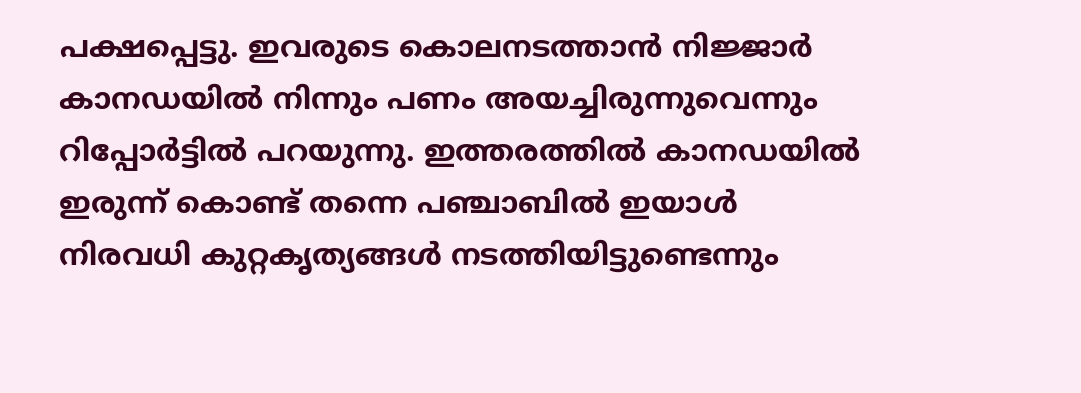പക്ഷപ്പെട്ടു. ഇവരുടെ കൊലനടത്താൻ നിജ്ജാർ കാനഡയിൽ നിന്നും പണം അയച്ചിരുന്നുവെന്നും റിപ്പോർട്ടിൽ പറയുന്നു. ഇത്തരത്തിൽ കാനഡയിൽ ഇരുന്ന് കൊണ്ട് തന്നെ പഞ്ചാബിൽ ഇയാൾ നിരവധി കുറ്റകൃത്യങ്ങൾ നടത്തിയിട്ടുണ്ടെന്നും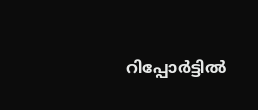റിപ്പോർട്ടിൽ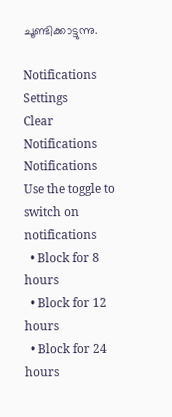ചൂണ്ടിക്കാട്ടുന്നു.

Notifications
Settings
Clear Notifications
Notifications
Use the toggle to switch on notifications
  • Block for 8 hours
  • Block for 12 hours
  • Block for 24 hours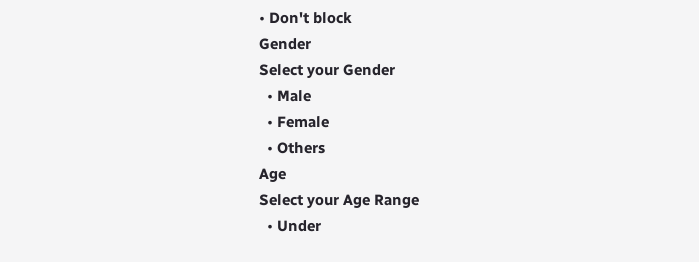• Don't block
Gender
Select your Gender
  • Male
  • Female
  • Others
Age
Select your Age Range
  • Under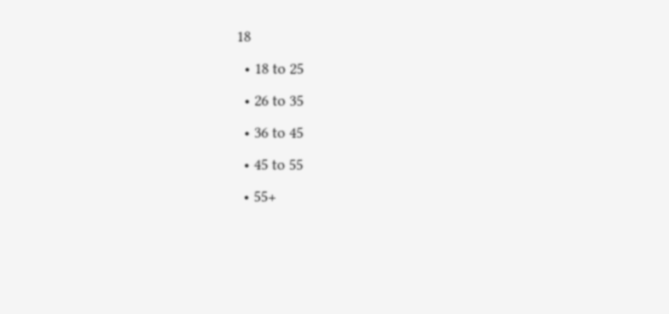18
  • 18 to 25
  • 26 to 35
  • 36 to 45
  • 45 to 55
  • 55+